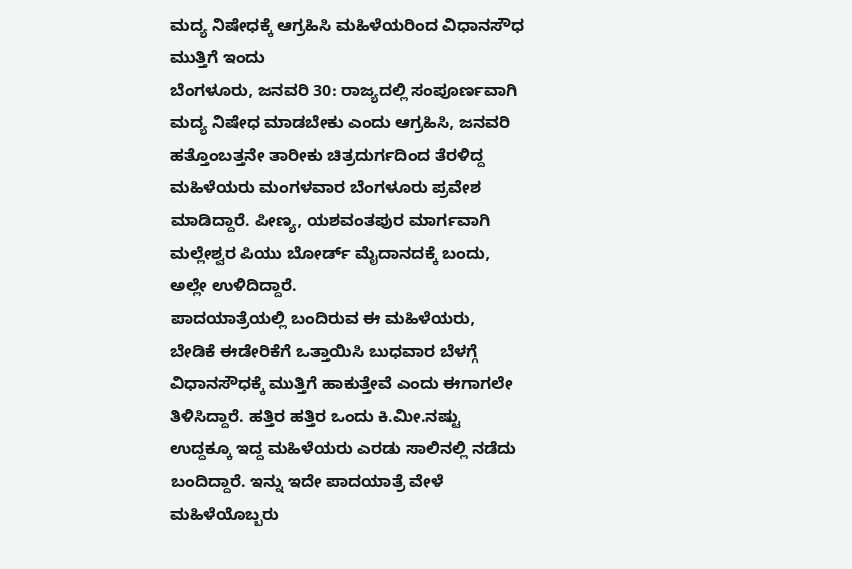ಮದ್ಯ ನಿಷೇಧಕ್ಕೆ ಆಗ್ರಹಿಸಿ ಮಹಿಳೆಯರಿಂದ ವಿಧಾನಸೌಧ ಮುತ್ತಿಗೆ ಇಂದು
ಬೆಂಗಳೂರು, ಜನವರಿ 30: ರಾಜ್ಯದಲ್ಲಿ ಸಂಪೂರ್ಣವಾಗಿ ಮದ್ಯ ನಿಷೇಧ ಮಾಡಬೇಕು ಎಂದು ಆಗ್ರಹಿಸಿ, ಜನವರಿ ಹತ್ತೊಂಬತ್ತನೇ ತಾರೀಕು ಚಿತ್ರದುರ್ಗದಿಂದ ತೆರಳಿದ್ದ ಮಹಿಳೆಯರು ಮಂಗಳವಾರ ಬೆಂಗಳೂರು ಪ್ರವೇಶ ಮಾಡಿದ್ದಾರೆ. ಪೀಣ್ಯ, ಯಶವಂತಪುರ ಮಾರ್ಗವಾಗಿ ಮಲ್ಲೇಶ್ವರ ಪಿಯು ಬೋರ್ಡ್ ಮೈದಾನದಕ್ಕೆ ಬಂದು, ಅಲ್ಲೇ ಉಳಿದಿದ್ದಾರೆ.
ಪಾದಯಾತ್ರೆಯಲ್ಲಿ ಬಂದಿರುವ ಈ ಮಹಿಳೆಯರು, ಬೇಡಿಕೆ ಈಡೇರಿಕೆಗೆ ಒತ್ತಾಯಿಸಿ ಬುಧವಾರ ಬೆಳಗ್ಗೆ ವಿಧಾನಸೌಧಕ್ಕೆ ಮುತ್ತಿಗೆ ಹಾಕುತ್ತೇವೆ ಎಂದು ಈಗಾಗಲೇ ತಿಳಿಸಿದ್ದಾರೆ. ಹತ್ತಿರ ಹತ್ತಿರ ಒಂದು ಕಿ.ಮೀ.ನಷ್ಟು ಉದ್ದಕ್ಕೂ ಇದ್ದ ಮಹಿಳೆಯರು ಎರಡು ಸಾಲಿನಲ್ಲಿ ನಡೆದು ಬಂದಿದ್ದಾರೆ. ಇನ್ನು ಇದೇ ಪಾದಯಾತ್ರೆ ವೇಳೆ ಮಹಿಳೆಯೊಬ್ಬರು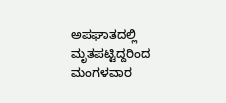ಅಪಘಾತದಲ್ಲಿ ಮೃತಪಟ್ಟಿದ್ದರಿಂದ ಮಂಗಳವಾರ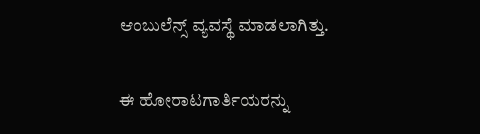ಆಂಬುಲೆನ್ಸ್ ವ್ಯವಸ್ಥೆ ಮಾಡಲಾಗಿತ್ತು.

ಈ ಹೋರಾಟಗಾರ್ತಿಯರನ್ನು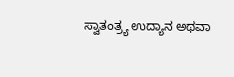ಸ್ವಾತಂತ್ರ್ಯ ಉದ್ಯಾನ ಅಥವಾ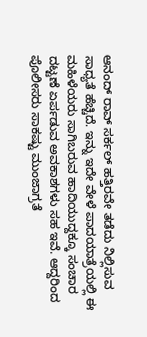ಆನಂದ್ ರಾವ್ ಸರ್ಕಲ್ ಹತ್ತಿರವೇ ತಡೆದು ನಿಲ್ಲಿಸುವ ಸಾಧ್ಯತೆ ಹೆಚ್ಚಿದೆ. ಇನ್ನು ಇದೇ ವೇಳೆ ಪಾದಯಾತ್ರೆಯಲ್ಲಿ ಈ ಮಹಿಳೆಯರು ಸಾಗಿಬರುವ ಹಾದಿಯುದ್ದಕ್ಕೂ ಸಂಚಾರ ದಟ್ಟಣೆ ಏರ್ಪಡುವ ಅವಕಾಶಗಳು ಸಹ ಇವೆ. ಆದ್ದರಿಂದ ಪೊಲೀಸರು ಸಾಕಷ್ಟು ಮುಂಜಾಗ್ರತೆ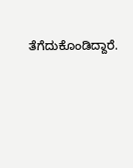ತೆಗೆದುಕೊಂಡಿದ್ದಾರೆ.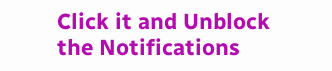Click it and Unblock the Notifications